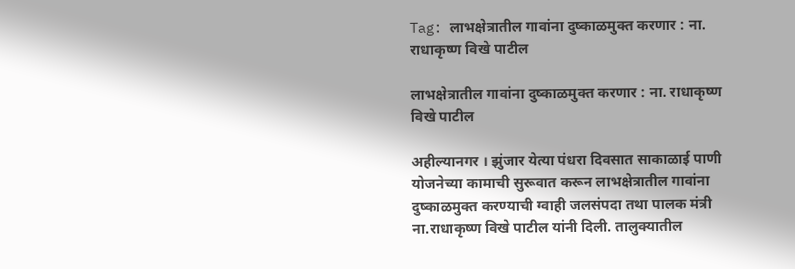Tag: लाभक्षेत्रातील गावांना दुष्काळमुक्त करणार : ना. राधाकृष्ण विखे पाटील

लाभक्षेत्रातील गावांना दुष्काळमुक्त करणार : ना. राधाकृष्ण विखे पाटील

अहील्यानगर । झुंजार येत्या पंधरा दिवसात साकाळाई पाणी योजनेच्या कामाची सुरूवात करून लाभक्षेत्रातील गावांना दुष्काळमुक्त करण्याची ग्वाही जलसंपदा तथा पालक मंत्री ना.राधाकृष्ण विखे पाटील यांनी दिली. तालुक्यातील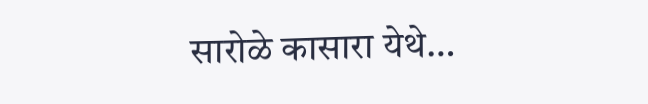सारोळे कासारा येथे…